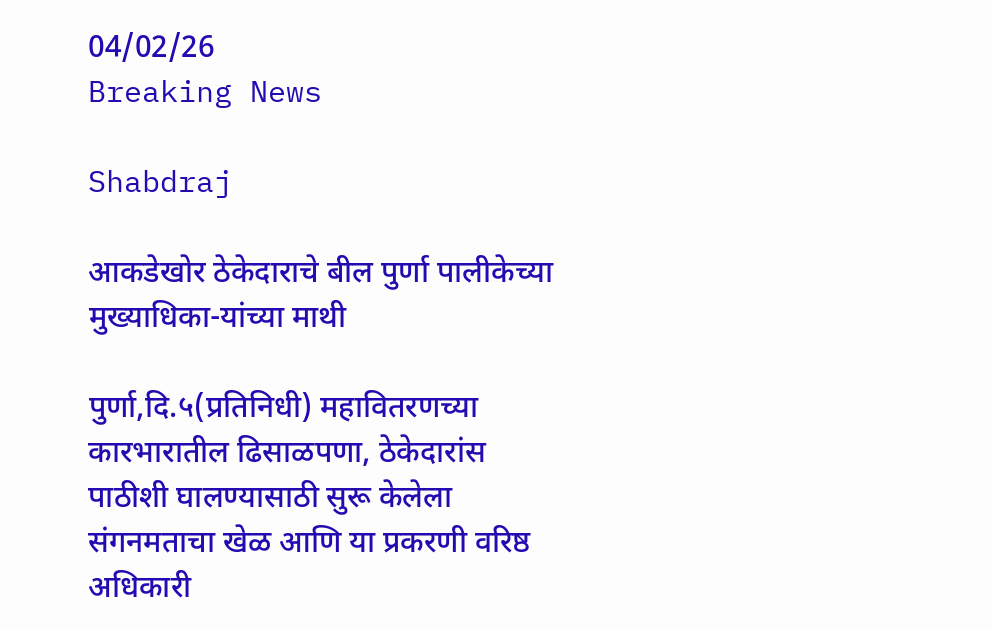04/02/26
Breaking News

Shabdraj

आकडेखोर ठेकेदाराचे बील पुर्णा पालीकेच्या मुख्याधिका-यांच्या माथी

पुर्णा,दि.५(प्रतिनिधी) महावितरणच्या कारभारातील ढिसाळपणा, ठेकेदारांस पाठीशी घालण्यासाठी सुरू केलेला संगनमताचा खेळ आणि या प्रकरणी वरिष्ठ अधिकारी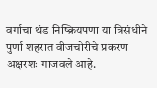वर्गाचा थंड निष्क्रियपणा या त्रिसंधीने पुर्णा शहरात वीजचोरीचे प्रकरण अक्षरशः गाजवले आहे.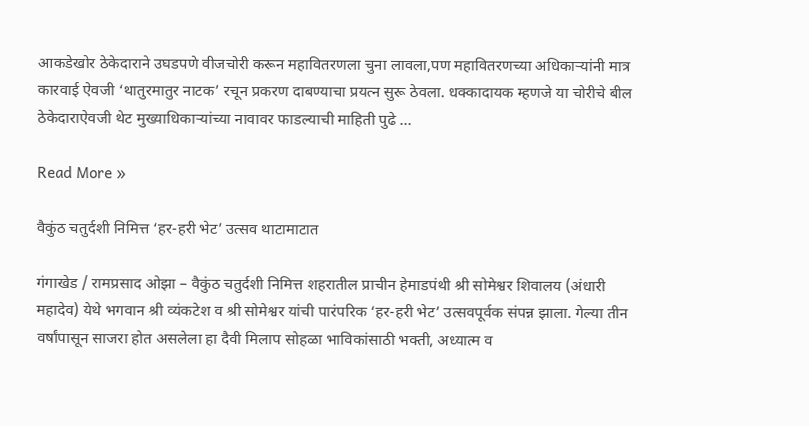आकडेखोर ठेकेदाराने उघडपणे वीजचोरी करून महावितरणला चुना लावला,पण महावितरणच्या अधिकाऱ्यांनी मात्र कारवाई ऐवजी ‘थातुरमातुर नाटक’ रचून प्रकरण दाबण्याचा प्रयत्न सुरू ठेवला. धक्कादायक म्हणजे या चोरीचे बील ठेकेदाराऐवजी थेट मुख्याधिकाऱ्यांच्या नावावर फाडल्याची माहिती पुढे …

Read More »

वैकुंठ चतुर्दशी निमित्त ‘हर-हरी भेट’ उत्सव थाटामाटात

गंगाखेड / रामप्रसाद ओझा – वैकुंठ चतुर्दशी निमित्त शहरातील प्राचीन हेमाडपंथी श्री सोमेश्वर शिवालय (अंधारी महादेव) येथे भगवान श्री व्यंकटेश व श्री सोमेश्वर यांची पारंपरिक ‘हर-हरी भेट’ उत्सवपूर्वक संपन्न झाला. गेल्या तीन वर्षांपासून साजरा होत असलेला हा दैवी मिलाप सोहळा भाविकांसाठी भक्ती, अध्यात्म व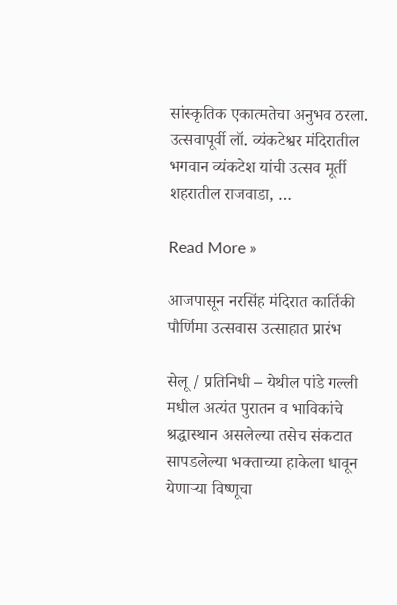सांस्कृतिक एकात्मतेचा अनुभव ठरला.   उत्सवापूर्वी लॉ. व्यंकटेश्वर मंदिरातील भगवान व्यंकटेश यांची उत्सव मूर्ती शहरातील राजवाडा, …

Read More »

आजपासून नरसिंह मंदिरात कार्तिकी पौर्णिमा उत्सवास उत्साहात प्रारंभ

सेलू / प्रतिनिधी – येथील पांडे गल्ली मधील अत्यंत पुरातन व भाविकांचे श्रद्धास्थान असलेल्या तसेच संकटात सापडलेल्या भक्ताच्या हाकेला धावून येणाऱ्या विष्णूचा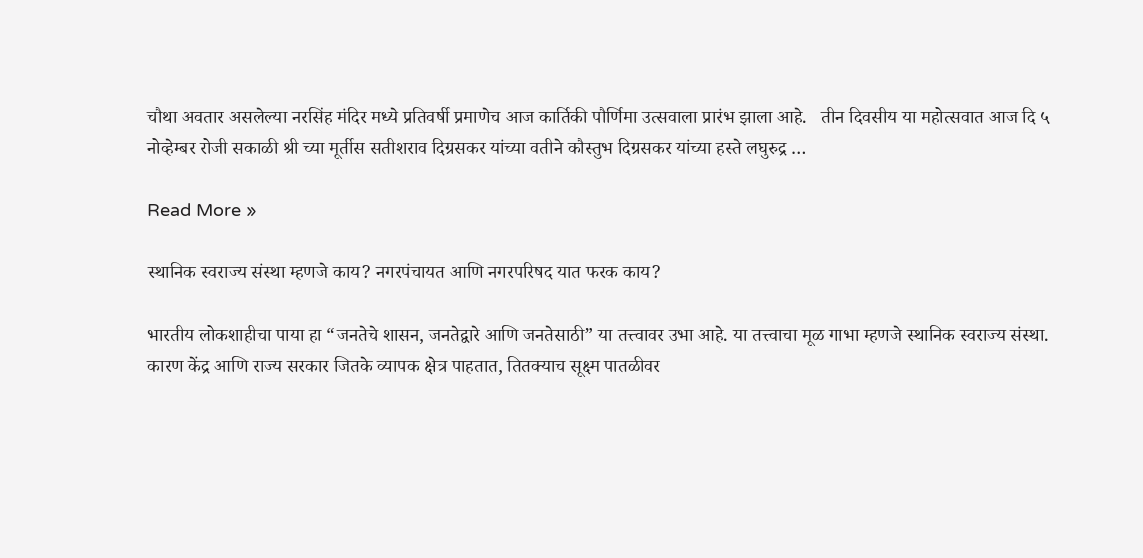चौथा अवतार असलेल्या नरसिंह मंदिर मध्ये प्रतिवर्षी प्रमाणेच आज कार्तिकी पौर्णिमा उत्सवाला प्रारंभ झाला आहे.   तीन दिवसीय या महोत्सवात आज दि ५ नोव्हेम्बर रोजी सकाळी श्री च्या मूर्तीस सतीशराव दिग्रसकर यांच्या वतीने कौस्तुभ दिग्रसकर यांच्या हस्ते लघुरुद्र …

Read More »

स्थानिक स्वराज्य संस्था म्हणजे काय? नगरपंचायत आणि नगरपरिषद यात फरक काय?

भारतीय लोकशाहीचा पाया हा “जनतेचे शासन, जनतेद्वारे आणि जनतेसाठी” या तत्त्वावर उभा आहे. या तत्त्वाचा मूळ गाभा म्हणजे स्थानिक स्वराज्य संस्था. कारण केंद्र आणि राज्य सरकार जितके व्यापक क्षेत्र पाहतात, तितक्याच सूक्ष्म पातळीवर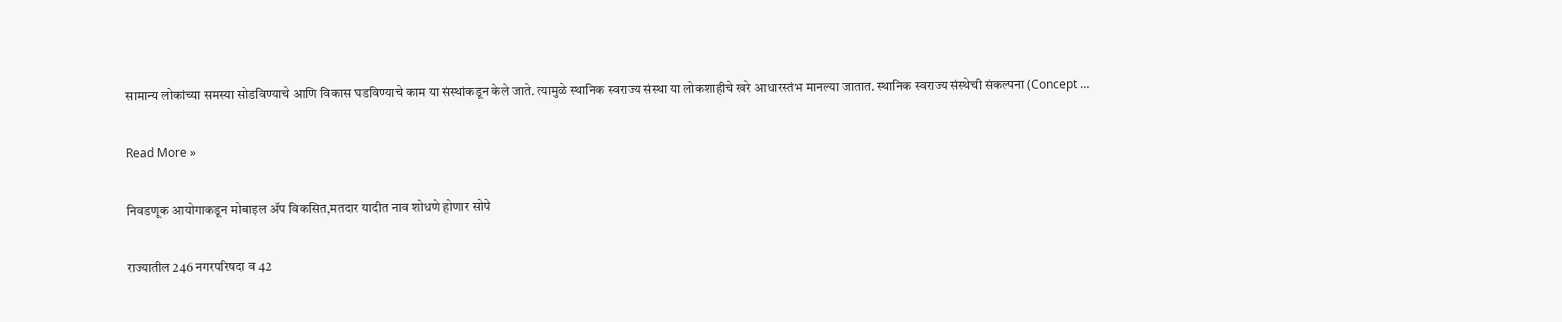सामान्य लोकांच्या समस्या सोडविण्याचे आणि विकास घडविण्याचे काम या संस्थांकडून केले जाते. त्यामुळे स्थानिक स्वराज्य संस्था या लोकशाहीचे खरे आधारस्तंभ मानल्या जातात. स्थानिक स्वराज्य संस्थेची संकल्पना (Concept …

Read More »

निवडणूक आयोगाकडून मोबाइल ॲप विकसित,मतदार यादीत नाव शोधणे होणार सोपे

राज्यातील 246 नगरपरिषदा व 42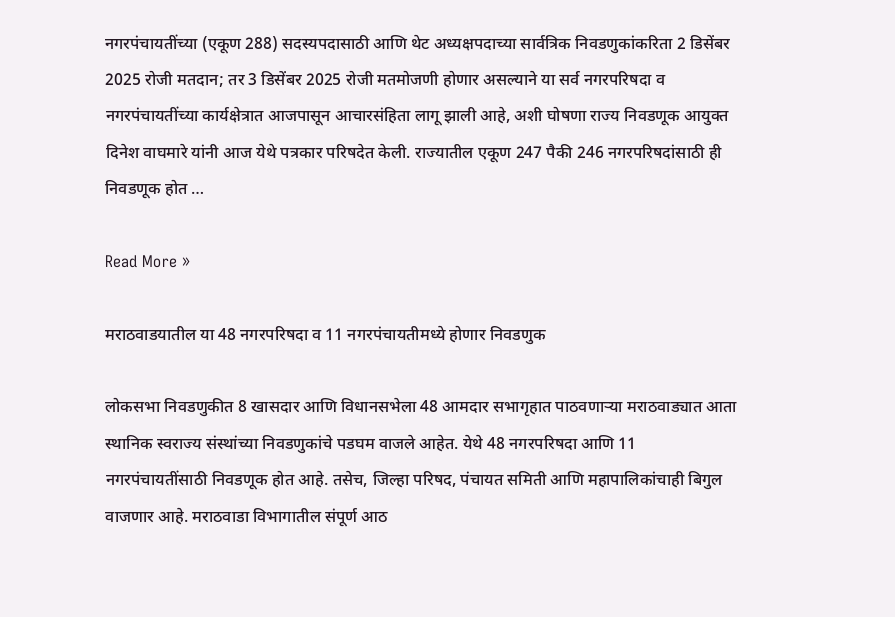नगरपंचायतींच्या (एकूण 288) सदस्यपदासाठी आणि थेट अध्यक्षपदाच्या सार्वत्रिक निवडणुकांकरिता 2 डिसेंबर 2025 रोजी मतदान; तर 3 डिसेंबर 2025 रोजी मतमोजणी होणार असल्याने या सर्व नगरपरिषदा व नगरपंचायतींच्या कार्यक्षेत्रात आजपासून आचारसंहिता लागू झाली आहे, अशी घोषणा राज्य निवडणूक आयुक्त दिनेश वाघमारे यांनी आज येथे पत्रकार परिषदेत केली. राज्यातील एकूण 247 पैकी 246 नगरपरिषदांसाठी ही निवडणूक होत …

Read More »

मराठवाडयातील या 48 नगरपरिषदा व 11 नगरपंचायतीमध्ये होणार निवडणुक

लोकसभा निवडणुकीत 8 खासदार आणि विधानसभेला 48 आमदार सभागृहात पाठवणाऱ्या मराठवाड्यात आता स्थानिक स्वराज्य संस्थांच्या निवडणुकांचे पडघम वाजले आहेत. येथे 48 नगरपरिषदा आणि 11 नगरपंचायतींसाठी निवडणूक होत आहे. तसेच, जिल्हा परिषद, पंचायत समिती आणि महापालिकांचाही बिगुल वाजणार आहे. मराठवाडा विभागातील संपूर्ण आठ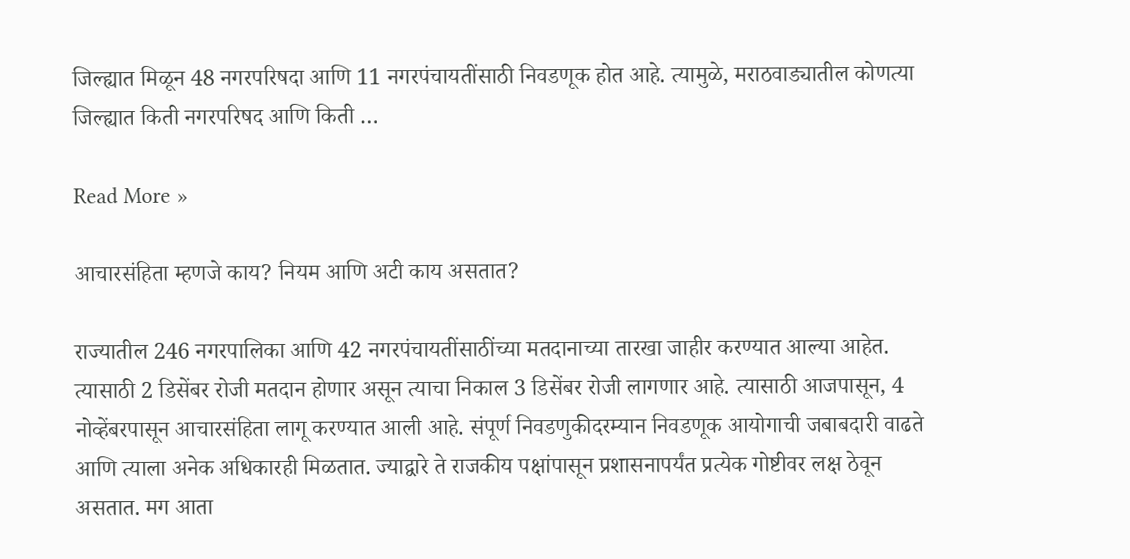जिल्ह्यात मिळून 48 नगरपरिषदा आणि 11 नगरपंचायतींसाठी निवडणूक होत आहे. त्यामुळे, मराठवाड्यातील कोणत्या जिल्ह्यात किती नगरपरिषद आणि किती …

Read More »

आचारसंहिता म्हणजे काय? नियम आणि अटी काय असतात?

राज्यातील 246 नगरपालिका आणि 42 नगरपंचायतींसाठींच्या मतदानाच्या तारखा जाहीर करण्यात आल्या आहेत. त्यासाठी 2 डिसेंबर रोजी मतदान होणार असून त्याचा निकाल 3 डिसेंबर रोजी लागणार आहे. त्यासाठी आजपासून, 4 नोव्हेंबरपासून आचारसंहिता लागू करण्यात आली आहे. संपूर्ण निवडणुकीदरम्यान निवडणूक आयोगाची जबाबदारी वाढते आणि त्याला अनेक अधिकारही मिळतात. ज्याद्वारे ते राजकीय पक्षांपासून प्रशासनापर्यंत प्रत्येक गोष्टीवर लक्ष ठेवून असतात. मग आता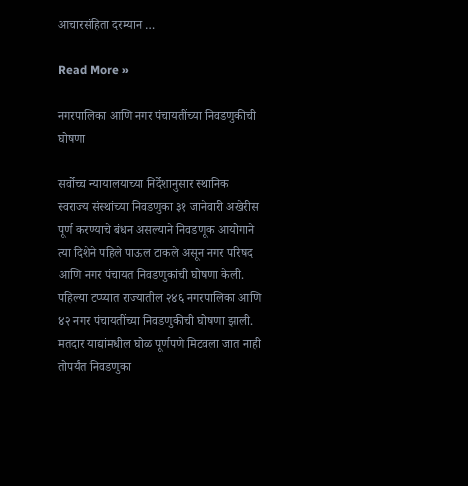आचारसंहिता दरम्यान …

Read More »

नगरपालिका आणि नगर पंचायतींच्या निवडणुकीची घोषणा

सर्वोच्च न्यायालयाच्या निर्देशानुसार स्थानिक स्वराज्य संस्थांच्या निवडणुका ३१ जानेवारी अखेरीस पूर्ण करण्याचे बंधन असल्याने निवडणूक आयोगाने त्या दिशेने पहिले पाऊल टाकले असून नगर परिषद आणि नगर पंचायत निवडणुकांची घोषणा केली. पहिल्या टप्प्यात राज्यातील २४६ नगरपालिका आणि ४२ नगर पंचायतींच्या निवडणुकीची घोषणा झाली. मतदार याद्यांमधील घोळ पूर्णपणे मिटवला जात नाही तोपर्यंत निवडणुका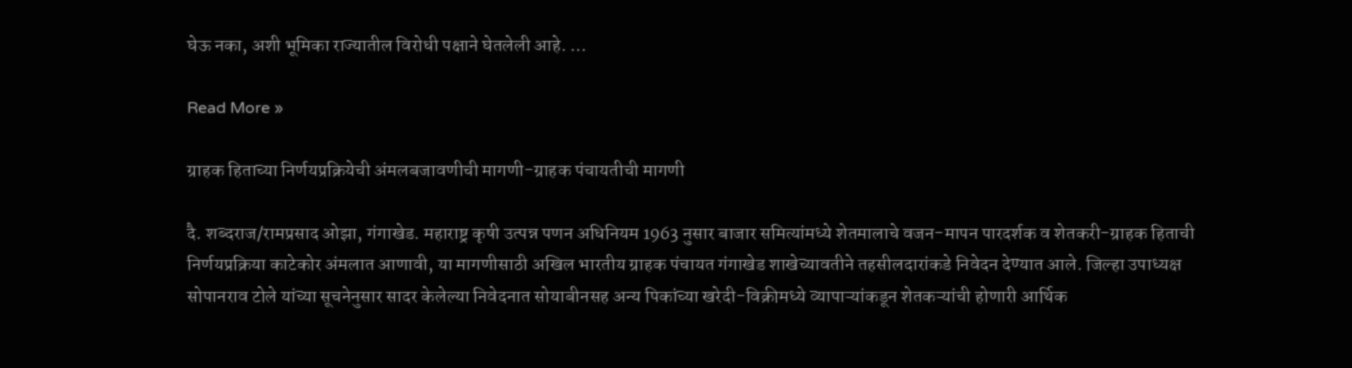घेऊ नका, अशी भूमिका राज्यातील विरोधी पक्षाने घेतलेली आहे. …

Read More »

ग्राहक हिताच्या निर्णयप्रक्रियेची अंमलबजावणीची मागणी-ग्राहक पंचायतीची मागणी

दै. शब्दराज/रामप्रसाद ओझा, गंगाखेड. महाराष्ट्र कृषी उत्पन्न पणन अधिनियम 1963 नुसार बाजार समित्यांमध्ये शेतमालाचे वजन-मापन पारदर्शक व शेतकरी-ग्राहक हिताची निर्णयप्रक्रिया काटेकोर अंमलात आणावी, या मागणीसाठी अखिल भारतीय ग्राहक पंचायत गंगाखेड शाखेच्यावतीने तहसीलदारांकडे निवेदन देण्यात आले. जिल्हा उपाध्यक्ष सोपानराव टोले यांच्या सूचनेनुसार सादर केलेल्या निवेदनात सोयाबीनसह अन्य पिकांच्या खरेदी-विक्रीमध्ये व्यापाऱ्यांकडून शेतकऱ्यांची होणारी आर्थिक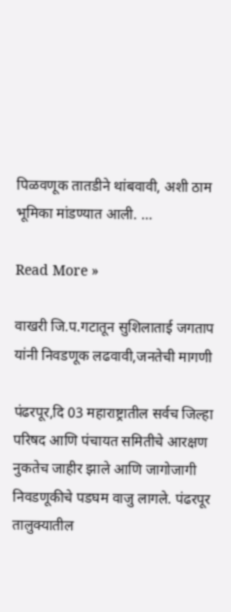पिळवणूक तातडीने थांबवावी, अशी ठाम भूमिका मांडण्यात आली. …

Read More »

वाखरी जि.प.गटातून सुशिलाताई जगताप यांनी निवडणूक लढवावी,जनतेची मागणी

पंढरपूर,दि 03 महाराष्ट्रातील सर्वच जिल्हा परिषद आणि पंचायत समितीचे आरक्षण नुकतेच जाहीर झाले आणि जागोजागी निवडणूकीचे पडघम वाजु लागले. पंढरपूर तालुक्यातील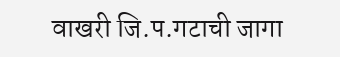वाखरी जि.प.गटाची जागा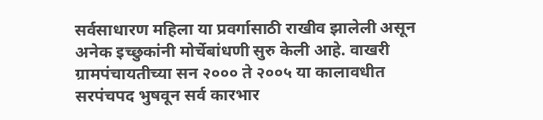सर्वसाधारण महिला या प्रवर्गासाठी राखीव झालेली असून अनेक इच्छुकांनी मोर्चेबांधणी सुरु केली आहे. वाखरी ग्रामपंचायतीच्या सन २००० ते २००५ या कालावधीत सरपंचपद भुषवून सर्व कारभार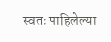स्वतः पाहिलेल्या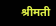श्रीमती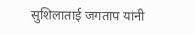सुशिलाताई जगताप यांनी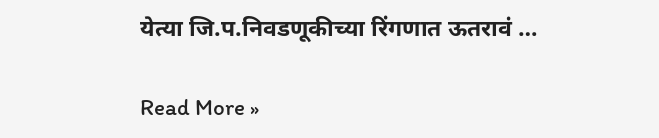येत्या जि.प.निवडणूकीच्या रिंगणात ऊतरावं …

Read More »